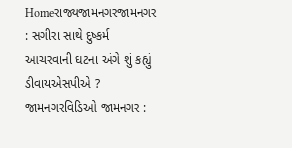Homeરાજ્યજામનગરજામનગર : સગીરા સાથે દુષ્કર્મ આચરવાની ઘટના અંગે શું કહ્યું ડીવાયએસપીએ ? જામનગરવિડિઓ જામનગર :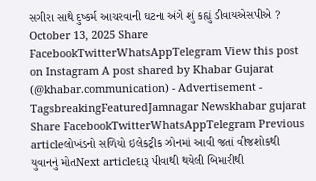સગીરા સાથે દુષ્કર્મ આચરવાની ઘટના અંગે શું કહ્યું ડીવાયએસપીએ ? October 13, 2025 Share FacebookTwitterWhatsAppTelegram View this post on Instagram A post shared by Khabar Gujarat (@khabar.communication) - Advertisement - TagsbreakingFeaturedJamnagar Newskhabar gujarat Share FacebookTwitterWhatsAppTelegram Previous articleલોખંડનો સળિયો ઇલેકટ્રીક ઝોનમાં આવી જતાં વીજશોકથી યુવાનનું મોતNext articleદારૂ પીવાથી થયેલી બિમારીથી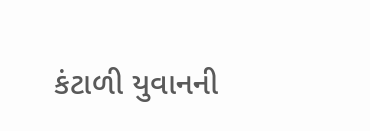કંટાળી યુવાનની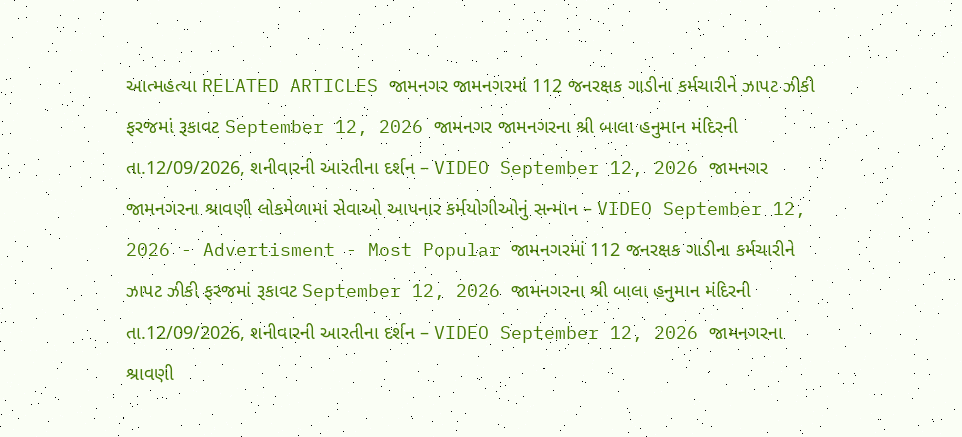આત્મહત્યા RELATED ARTICLES જામનગર જામનગરમાં 112 જનરક્ષક ગાડીના કર્મચારીને ઝાપટ ઝીકી ફરજમાં રૂકાવટ September 12, 2026 જામનગર જામનગરના શ્રી બાલા હનુમાન મંદિરની તા.12/09/2026, શનીવારની આરતીના દર્શન – VIDEO September 12, 2026 જામનગર જામનગરના શ્રાવણી લોકમેળામાં સેવાઓ આપનાર કર્મયોગીઓનું સન્માન – VIDEO September 12, 2026 - Advertisment - Most Popular જામનગરમાં 112 જનરક્ષક ગાડીના કર્મચારીને ઝાપટ ઝીકી ફરજમાં રૂકાવટ September 12, 2026 જામનગરના શ્રી બાલા હનુમાન મંદિરની તા.12/09/2026, શનીવારની આરતીના દર્શન – VIDEO September 12, 2026 જામનગરના શ્રાવણી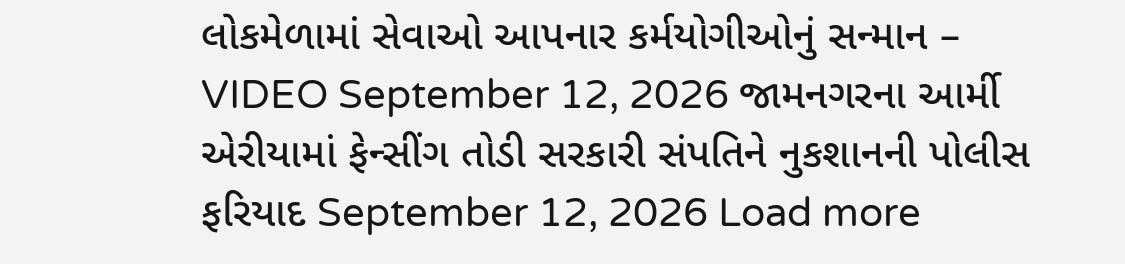લોકમેળામાં સેવાઓ આપનાર કર્મયોગીઓનું સન્માન – VIDEO September 12, 2026 જામનગરના આર્મી એરીયામાં ફેન્સીંગ તોડી સરકારી સંપતિને નુકશાનની પોલીસ ફરિયાદ September 12, 2026 Load more